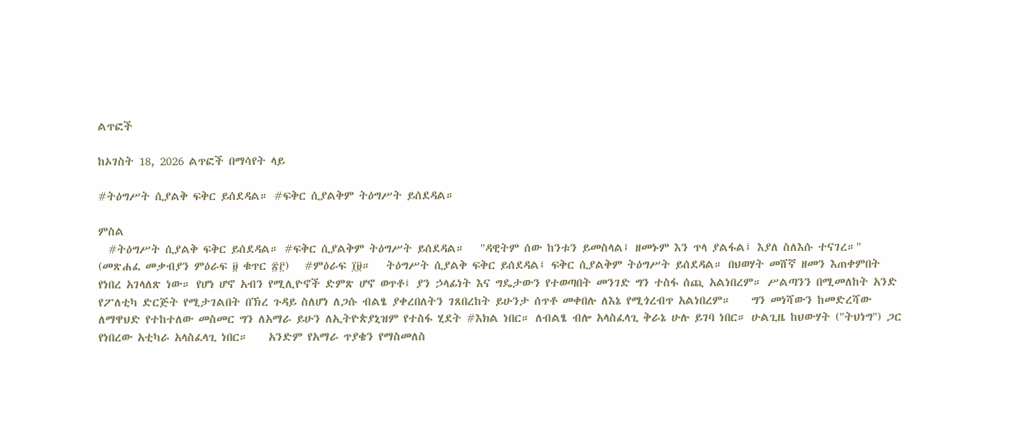ልጥፎች

ከኦገስት 18, 2026 ልጥፎች በማሳየት ላይ

#ትዕግሥት ሲያልቅ ፍቅር ይሰደዳል። #ፍቅር ሲያልቅም ትዕግሥት ይሰደዳል።

ምስል
  #ትዕግሥት ሲያልቅ ፍቅር ይሰደዳል። #ፍቅር ሲያልቅም ትዕግሥት ይሰደዳል።   "ዳዊትም ሰው ከንቱን ይመስላል፤ ዘመኑም እን ጥላ ያልፋል፤ እያለ ስለእሱ ተናገረ።" (መጽሐፈ መቃብያን ምዕራፍ ፱ ቁጥር ፳፫)   #ምዕራፍ ፲፱።   ትዕግሥት ሲያልቅ ፍቅር ይሰደዳል፤ ፍቅር ሲያልቅም ትዕግሥት ይሰደዳል። በህወሃት መሸኛ ዘመን እጠቀምበት የነበረ አገላለጽ ነው። የሆነ ሆኖ አብን የሚሊዮኖች ድምጽ ሆኖ ወጥቶ፤ ያን ኃላፊነት እና ግዴታውን የተወጣበት መንገድ ግን ተስፋ ሰጪ አልነበረም። ሥልጣንን በሚመለከት አንድ የፖለቲካ ድርጅት የሚታገልበት በኽረ ጉዳይ ስለሆነ ለጋሱ ብልፄ ያቀረበለትን ገጸበረከት ይሁንታ ሰጥቶ መቀበሉ ለእኔ የሚጎረብጥ አልነበረም።    ግን መነሻውን ከመድረሻው ለማዋህድ የተከተለው መስመር ግን ለአማራ ይሁን ለኢትዮጵያኒዝም የተስፋ ሂደት #እክል ነበር። ለብልፄ ብሎ አላስፈላጊ ቅራኔ ሁሉ ይገባ ነበር። ሁልጊዜ ከህውሃት ("ትህነግ") ጋር የነበረው አቲካራ አላስፈላጊ ነበር።    አንድም የአማራ ጥያቄን የማስመለስ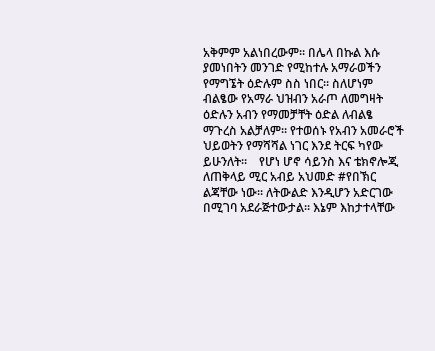አቅምም አልነበረውም። በሌላ በኩል እሱ ያመነበትን መንገድ የሚከተሉ አማራወችን የማግኜት ዕድሉም ስስ ነበር። ስለሆነም ብልፄው የአማራ ህዝብን አራጦ ለመግዛት ዕድሉን አብን የማመቻቸት ዕድል ለብልፄ ማጉረስ አልቻለም። የተወሰኑ የአብን አመራሮች ህይወትን የማሻሻል ነገር እንደ ትርፍ ካየው ይሁንለት።    የሆነ ሆኖ ሳይንስ እና ቴክኖሎጂ ለጠቅላይ ሚር አብይ አህመድ #የበኽር ልጃቸው ነው። ለትውልድ እንዲሆን አድርገው በሚገባ አደራጅተውታል። እኔም እከታተላቸው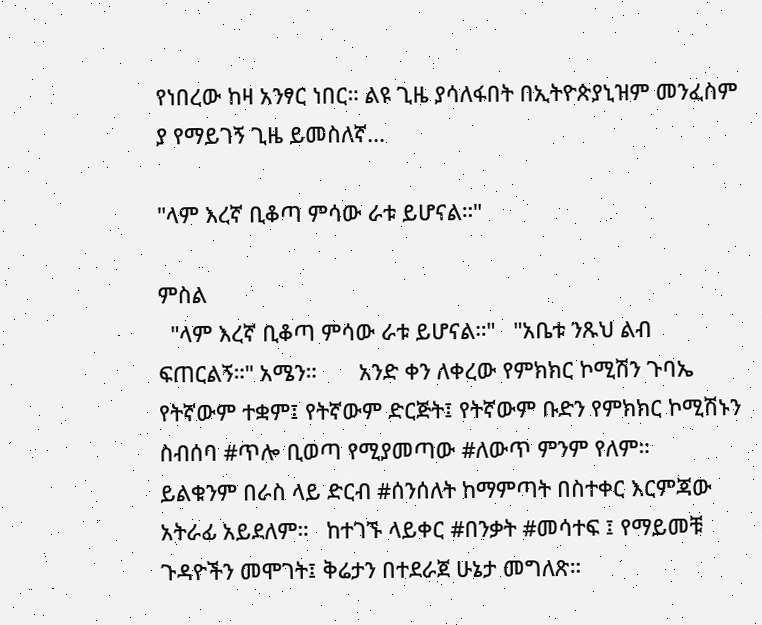የነበረው ከዛ አንፃር ነበር። ልዩ ጊዜ ያሳለፋበት በኢትዮጵያኒዝም መንፈስም ያ የማይገኝ ጊዜ ይመስለኛ...

"ላም እረኛ ቢቆጣ ምሳው ራቱ ይሆናል።"

ምስል
  "ላም እረኛ ቢቆጣ ምሳው ራቱ ይሆናል።"   "አቤቱ ንጹህ ልብ ፍጠርልኝ።" አሜን።       አንድ ቀን ለቀረው የምክክር ኮሚሽን ጉባኤ የትኛውም ተቋም፤ የትኛውም ድርጅት፤ የትኛውም ቡድን የምክክር ኮሚሽኑን ስብሰባ #ጥሎ ቢወጣ የሚያመጣው #ለውጥ ምንም የለም።   ይልቁንም በራስ ላይ ድርብ #ሰንሰለት ከማምጣት በስተቀር እርምጃው አትራፊ አይደለም።   ከተገኙ ላይቀር #በንቃት #መሳተፍ ፤ የማይመቹ ጉዳዮችን መሞገት፤ ቅሬታን በተደራጀ ሁኔታ መግለጽ።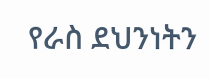የራስ ደህንነትን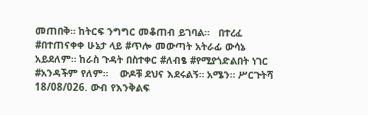መጠበቅ። ከትርፍ ንግግር መቆጠብ ይገባል።   በተረፈ #በተጠናቀቀ ሁኔታ ላይ #ጥሎ መውጣት አትራፊ ውሳኔ አይደለም። ከራስ ጉዳት በስተቀር #ለብፄ #የሚያጎድልበት ነገር #አንዳችም የለም።    ውዶቹ ደህና እደሩልኝ። አሜን። ሥርጉትሻ 18/08/026. ውብ የእንቅልፍ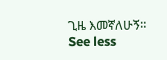ጊዜ እመኛለሁኝ። See less